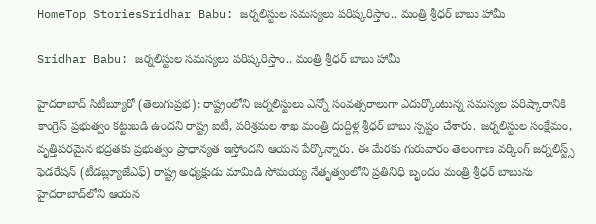HomeTop StoriesSridhar Babu: జర్నలిస్టుల సమస్యలు పరిష్కరిస్తాం.. మంత్రి శ్రీధర్ బాబు హామీ

Sridhar Babu: జర్నలిస్టుల సమస్యలు పరిష్కరిస్తాం.. మంత్రి శ్రీధర్ బాబు హామీ

హైదరాబాద్ సిటీబ్యూరో (తెలుగుప్రభ): రాష్ట్రంలోని జర్నలిస్టులు ఎన్నో సంవత్సరాలుగా ఎదుర్కొంటున్న సమస్యల పరిష్కారానికి కాంగ్రెస్ ప్రభుత్వం కట్టుబడి ఉందని రాష్ట్ర ఐటీ, పరిశ్రమల శాఖ మంత్రి దుద్దిళ్ల శ్రీధర్ బాబు స్పష్టం చేశారు. జర్నలిస్టుల సంక్షేమం, వృత్తిపరమైన భద్రతకు ప్రభుత్వం ప్రాధాన్యత ఇస్తోందని ఆయన పేర్కొన్నారు. ఈ మేరకు గురువారం తెలంగాణ వర్కింగ్ జర్నలిస్ట్స్ ఫెడరేషన్ (టీడబ్ల్యూజేఎఫ్) రాష్ట్ర అధ్యక్షుడు మామిడి సోమయ్య నేతృత్వంలోని ప్రతినిధి బృందం మంత్రి శ్రీధర్ బాబును హైదరాబాద్‌లోని ఆయన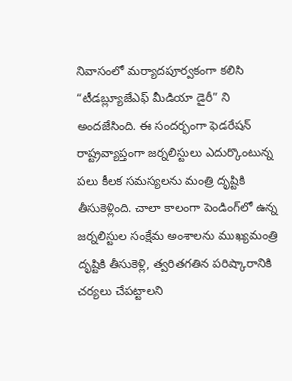నివాసంలో మర్యాదపూర్వకంగా కలిసి “టీడబ్ల్యూజేఎఫ్ మీడియా డైరీ” ని అందజేసింది. ఈ సందర్భంగా ఫెడరేషన్ రాష్ట్రవ్యాప్తంగా జర్నలిస్టులు ఎదుర్కొంటున్న పలు కీలక సమస్యలను మంత్రి దృష్టికి తీసుకెళ్లింది. చాలా కాలంగా పెండింగ్‌లో ఉన్న జర్నలిస్టుల సంక్షేమ అంశాలను ముఖ్యమంత్రి దృష్టికి తీసుకెళ్లి, త్వరితగతిన పరిష్కారానికి చర్యలు చేపట్టాలని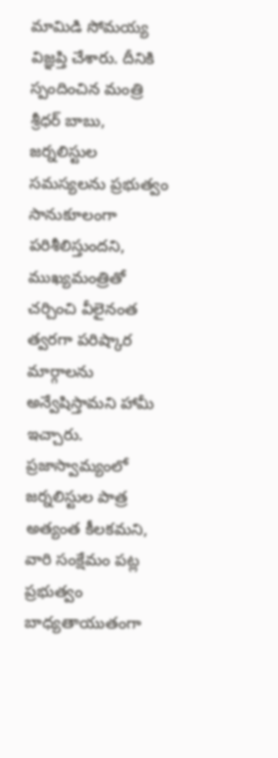మామిడి సోమయ్య విజ్ఞప్తి చేశారు. దీనికి స్పందించిన మంత్రి శ్రీధర్ బాబు, జర్నలిస్టుల సమస్యలను ప్రభుత్వం సానుకూలంగా పరిశీలిస్తుందని, ముఖ్యమంత్రితో చర్చించి వీలైనంత త్వరగా పరిష్కార మార్గాలను అన్వేషిస్తామని హామీ ఇచ్చారు. ప్రజాస్వామ్యంలో జర్నలిస్టుల పాత్ర అత్యంత కీలకమని, వారి సంక్షేమం పట్ల ప్రభుత్వం బాధ్యతాయుతంగా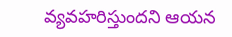వ్యవహరిస్తుందని ఆయన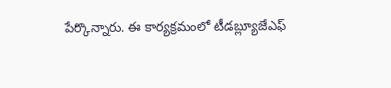పేర్కొన్నారు. ఈ కార్యక్రమంలో టీడబ్ల్యూజేఎఫ్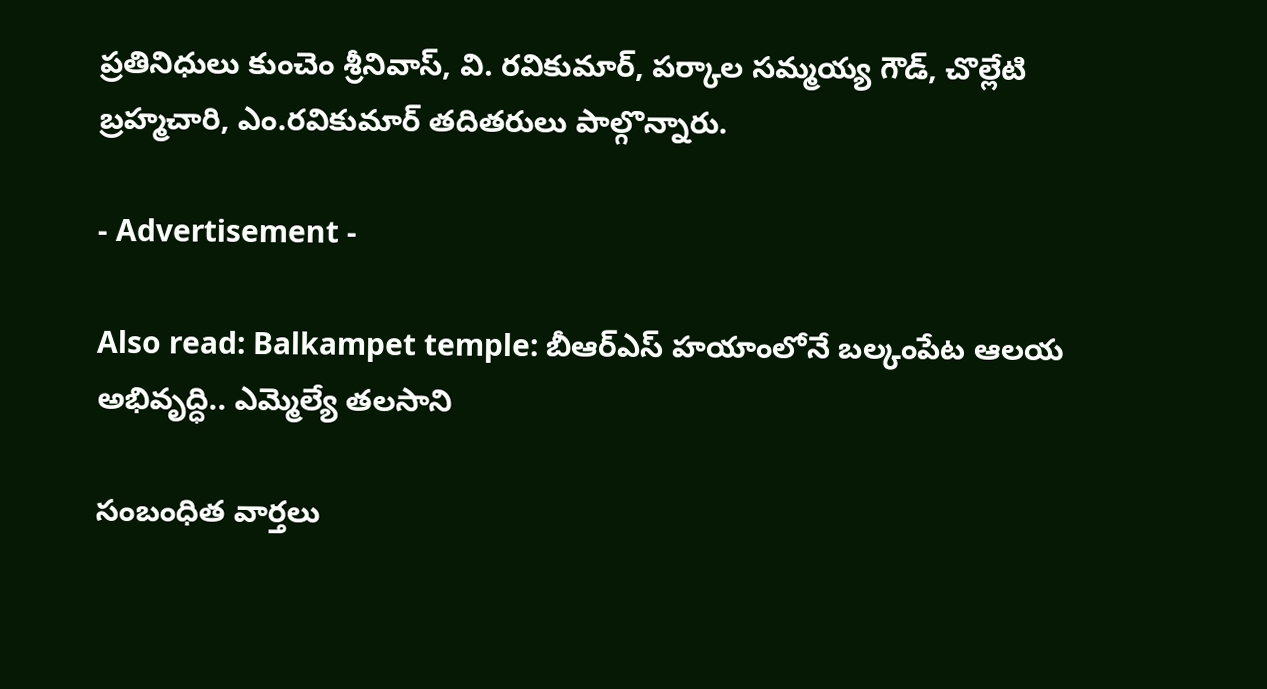ప్రతినిధులు కుంచెం శ్రీనివాస్, వి. రవికుమార్, పర్కాల సమ్మయ్య గౌడ్, చొల్లేటి బ్రహ్మచారి, ఎం.రవికుమార్ తదితరులు పాల్గొన్నారు.

- Advertisement -

Also read: Balkampet temple: బీఆర్ఎస్ హయాంలోనే బల్కంపేట ఆలయ అభివృద్ధి.. ఎమ్మెల్యే తలసాని

సంబంధిత వార్తలు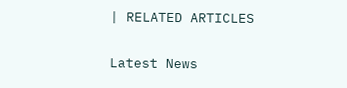| RELATED ARTICLES

Latest News